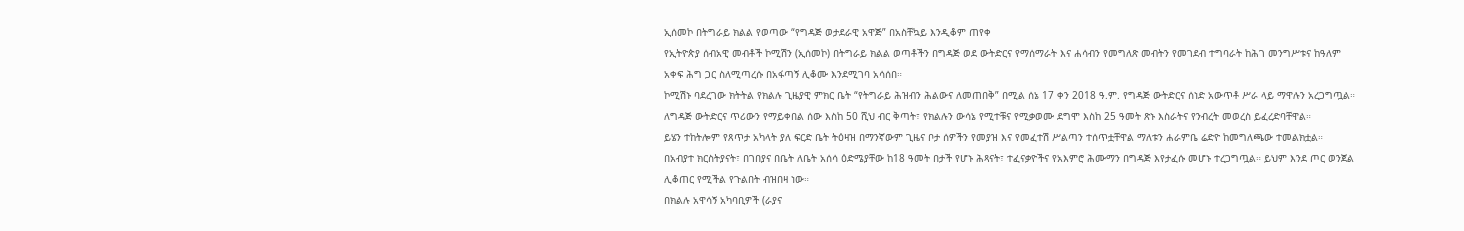ኢሰመኮ በትግራይ ክልል የወጣው “የግዳጅ ወታደራዊ አዋጅ” በአስቸኳይ እንዲቆም ጠየቀ
የኢትዮጵያ ሰብአዊ መብቶች ኮሚሽን (ኢሰመኮ) በትግራይ ክልል ወጣቶችን በግዳጅ ወደ ውትድርና የማሰማራት እና ሐሳብን የመግለጽ መብትን የመገደብ ተግባራት ከሕገ መንግሥቱና ከዓለም አቀፍ ሕግ ጋር ስለሚጣረሱ በአፋጣኝ ሊቆሙ እንደሚገባ አሳሰበ።
ኮሚሽኑ ባደረገው ክትትል የክልሉ ጊዜያዊ ምክር ቤት “የትግራይ ሕዝብን ሕልውና ለመጠበቅ” በሚል ሰኔ 17 ቀን 2018 ዓ.ም. የግዳጅ ውትድርና ሰነድ አውጥቶ ሥራ ላይ ማዋሉን አረጋግጧል።
ለግዳጅ ውትድርና ጥሪውን የማይቀበል ሰው እስከ 50 ሺህ ብር ቅጣት፣ የክልሉን ውሳኔ የሚተቹና የሚቃወሙ ደግሞ እስከ 25 ዓመት ጽኑ እስራትና የንብረት መወረስ ይፈረድባቸዋል።
ይሄን ተከትሎም የጸጥታ አካላት ያለ ፍርድ ቤት ትዕዛዝ በማንኛውም ጊዜና ቦታ ሰዎችን የመያዝ እና የመፈተሽ ሥልጣን ተሰጥቷቸዋል ማለቱን ሐራምቤ ሬድዮ ከመግለጫው ተመልክቷል።
በአብያተ ክርስትያናት፣ በገበያና በቤት ለቤት አሰሳ ዕድሜያቸው ከ18 ዓመት በታች የሆኑ ሕጻናት፣ ተፈናቃዮችና የአእምሮ ሕሙማን በግዳጅ እየታፈሱ መሆኑ ተረጋግጧል። ይህም እንደ ጦር ወንጀል ሊቆጠር የሚችል የጉልበት ብዝበዛ ነው።
በክልሉ አዋሳኝ አካባቢዎች (ራያና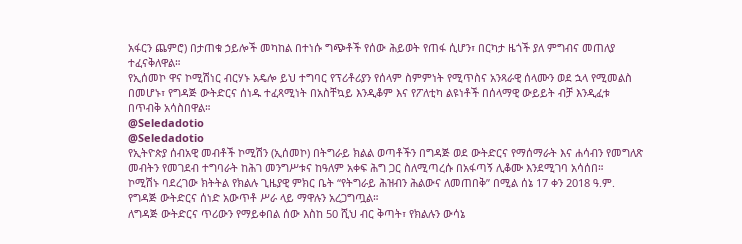አፋርን ጨምሮ) በታጠቁ ኃይሎች መካከል በተነሱ ግጭቶች የሰው ሕይወት የጠፋ ሲሆን፣ በርካታ ዜጎች ያለ ምግብና መጠለያ ተፈናቅለዋል።
የኢሰመኮ ዋና ኮሚሽነር ብርሃኑ አዴሎ ይህ ተግባር የፕሪቶሪያን የሰላም ስምምነት የሚጥስና አንጻራዊ ሰላሙን ወደ ኋላ የሚመልስ በመሆኑ፣ የግዳጅ ውትድርና ሰነዱ ተፈጻሚነት በአስቸኳይ እንዲቆም እና የፖለቲካ ልዩነቶች በሰላማዊ ውይይት ብቻ እንዲፈቱ በጥብቅ አሳስበዋል።
@Seledadotio
@Seledadotio
የኢትዮጵያ ሰብአዊ መብቶች ኮሚሽን (ኢሰመኮ) በትግራይ ክልል ወጣቶችን በግዳጅ ወደ ውትድርና የማሰማራት እና ሐሳብን የመግለጽ መብትን የመገደብ ተግባራት ከሕገ መንግሥቱና ከዓለም አቀፍ ሕግ ጋር ስለሚጣረሱ በአፋጣኝ ሊቆሙ እንደሚገባ አሳሰበ።
ኮሚሽኑ ባደረገው ክትትል የክልሉ ጊዜያዊ ምክር ቤት “የትግራይ ሕዝብን ሕልውና ለመጠበቅ” በሚል ሰኔ 17 ቀን 2018 ዓ.ም. የግዳጅ ውትድርና ሰነድ አውጥቶ ሥራ ላይ ማዋሉን አረጋግጧል።
ለግዳጅ ውትድርና ጥሪውን የማይቀበል ሰው እስከ 50 ሺህ ብር ቅጣት፣ የክልሉን ውሳኔ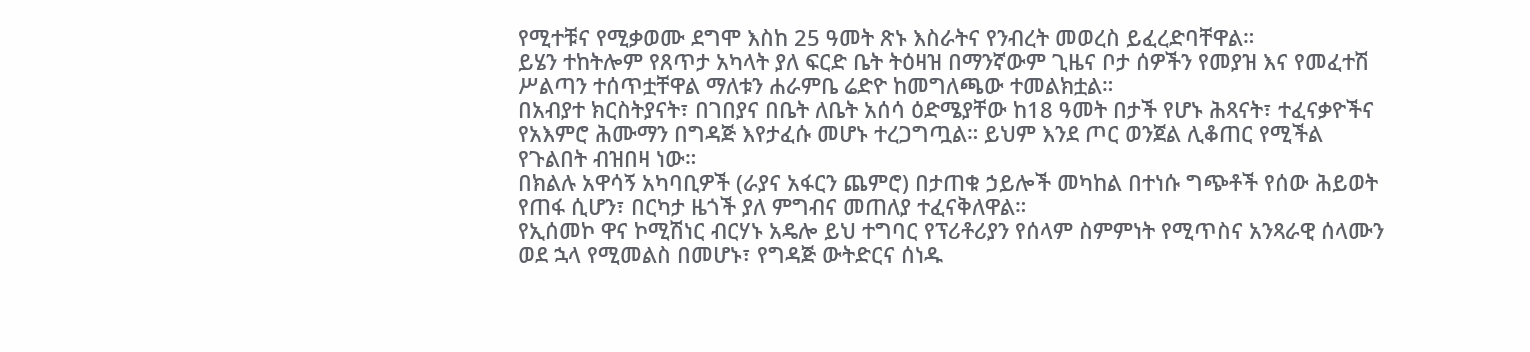የሚተቹና የሚቃወሙ ደግሞ እስከ 25 ዓመት ጽኑ እስራትና የንብረት መወረስ ይፈረድባቸዋል።
ይሄን ተከትሎም የጸጥታ አካላት ያለ ፍርድ ቤት ትዕዛዝ በማንኛውም ጊዜና ቦታ ሰዎችን የመያዝ እና የመፈተሽ ሥልጣን ተሰጥቷቸዋል ማለቱን ሐራምቤ ሬድዮ ከመግለጫው ተመልክቷል።
በአብያተ ክርስትያናት፣ በገበያና በቤት ለቤት አሰሳ ዕድሜያቸው ከ18 ዓመት በታች የሆኑ ሕጻናት፣ ተፈናቃዮችና የአእምሮ ሕሙማን በግዳጅ እየታፈሱ መሆኑ ተረጋግጧል። ይህም እንደ ጦር ወንጀል ሊቆጠር የሚችል የጉልበት ብዝበዛ ነው።
በክልሉ አዋሳኝ አካባቢዎች (ራያና አፋርን ጨምሮ) በታጠቁ ኃይሎች መካከል በተነሱ ግጭቶች የሰው ሕይወት የጠፋ ሲሆን፣ በርካታ ዜጎች ያለ ምግብና መጠለያ ተፈናቅለዋል።
የኢሰመኮ ዋና ኮሚሽነር ብርሃኑ አዴሎ ይህ ተግባር የፕሪቶሪያን የሰላም ስምምነት የሚጥስና አንጻራዊ ሰላሙን ወደ ኋላ የሚመልስ በመሆኑ፣ የግዳጅ ውትድርና ሰነዱ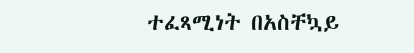ተፈጻሚነት በአስቸኳይ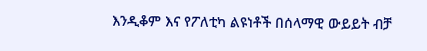እንዲቆም እና የፖለቲካ ልዩነቶች በሰላማዊ ውይይት ብቻ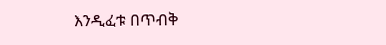እንዲፈቱ በጥብቅ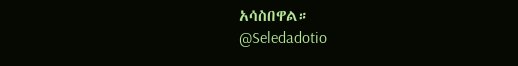አሳስበዋል።
@Seledadotio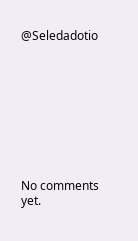@Seledadotio









No comments yet.